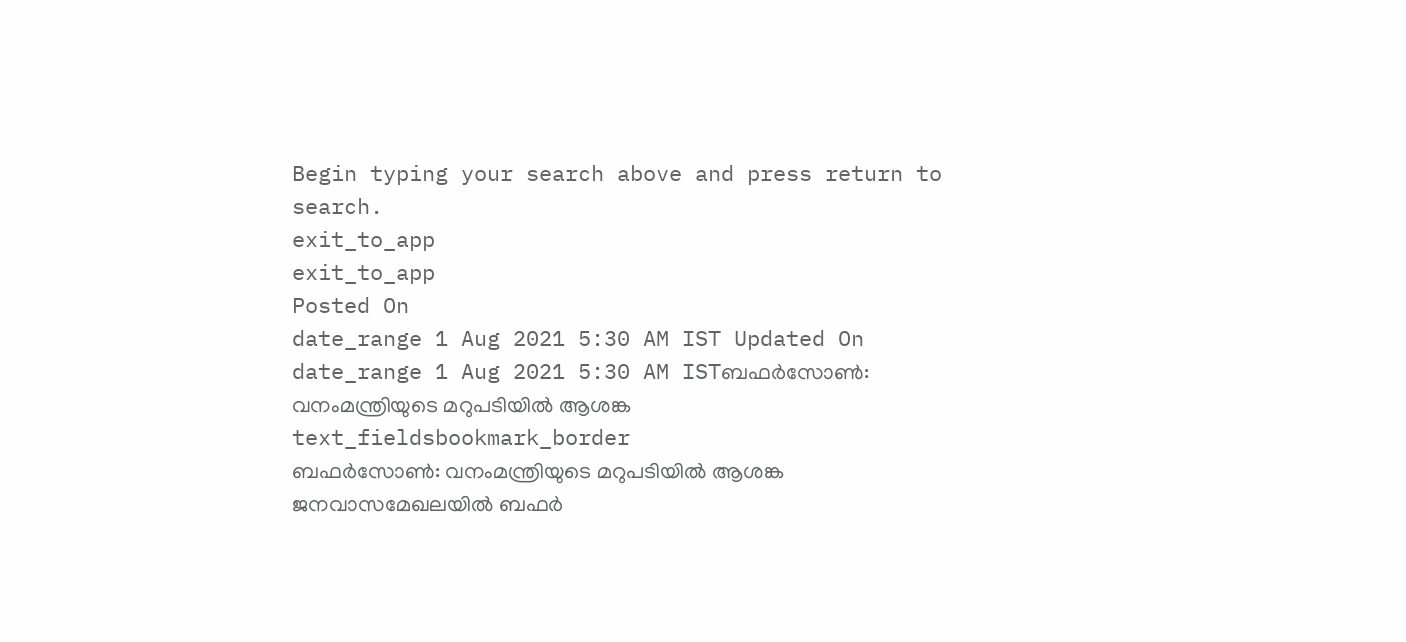Begin typing your search above and press return to search.
exit_to_app
exit_to_app
Posted On
date_range 1 Aug 2021 5:30 AM IST Updated On
date_range 1 Aug 2021 5:30 AM ISTബഫർസോൺ: വനംമന്ത്രിയുടെ മറുപടിയിൽ ആശങ്ക
text_fieldsbookmark_border
ബഫർസോൺ: വനംമന്ത്രിയുടെ മറുപടിയിൽ ആശങ്ക ജനവാസമേഖലയിൽ ബഫർ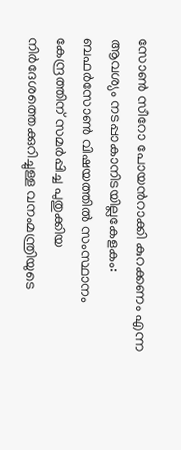സോൺ സീറോ പോയൻറാക്കി കുറക്കണം എന്ന ആവശ്യം നടപ്പാകാനിടയില്ലകേളകം: ബഫർസോൺ വിഷയത്തിൽ സംസ്ഥാനം കേന്ദ്രത്തിന് സമർപ്പിച്ച പുതുക്കിയ നിർദേശത്തെക്കുറിച്ചുള്ള വനംമന്ത്രിയുടെ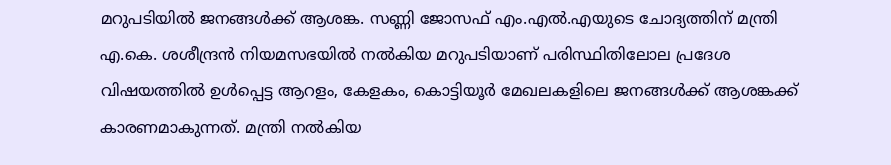മറുപടിയിൽ ജനങ്ങൾക്ക് ആശങ്ക. സണ്ണി ജോസഫ് എം.എൽ.എയുടെ ചോദ്യത്തിന് മന്ത്രി എ.കെ. ശശീന്ദ്രൻ നിയമസഭയിൽ നൽകിയ മറുപടിയാണ് പരിസ്ഥിതിലോല പ്രദേശ വിഷയത്തിൽ ഉൾപ്പെട്ട ആറളം, കേളകം, കൊട്ടിയൂർ മേഖലകളിലെ ജനങ്ങൾക്ക് ആശങ്കക്ക് കാരണമാകുന്നത്. മന്ത്രി നൽകിയ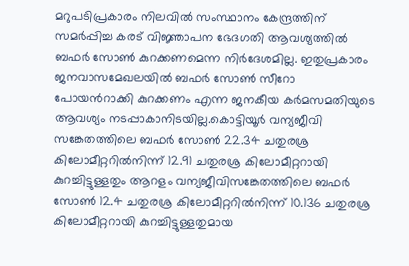മറുപടിപ്രകാരം നിലവിൽ സംസ്ഥാനം കേന്ദ്രത്തിന് സമർപ്പിച്ച കരട് വിജ്ഞാപന ഭേദഗതി ആവശ്യത്തിൽ ബഫർ സോൺ കുറക്കണമെന്ന നിർദേശമില്ല. ഇതുപ്രകാരം ജനവാസമേഖലയിൽ ബഫർ സോൺ സീറോ പോയൻറാക്കി കുറക്കണം എന്ന ജനകീയ കർമസമതിയുടെ ആവശ്യം നടപ്പാകാനിടയില്ല.കൊട്ടിയൂർ വന്യജീവി സങ്കേതത്തിലെ ബഫർ സോൺ 22.34 ചതുരശ്ര കിലോമീറ്ററിൽനിന്ന് 12.91 ചതുരശ്ര കിലോമീറ്ററായി കുറച്ചിട്ടുള്ളതും ആറളം വന്യജീവിസങ്കേതത്തിലെ ബഫർ സോൺ 12.4 ചതുരശ്ര കിലോമീറ്ററിൽനിന്ന് 10.136 ചതുരശ്ര കിലോമീറ്ററായി കുറച്ചിട്ടുള്ളതുമായ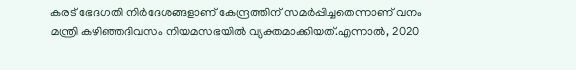കരട് ഭേദഗതി നിർദേശങ്ങളാണ് കേന്ദ്രത്തിന് സമർപ്പിച്ചതെന്നാണ് വനം മന്ത്രി കഴിഞ്ഞദിവസം നിയമസഭയിൽ വ്യക്തമാക്കിയത്.എന്നാൽ, 2020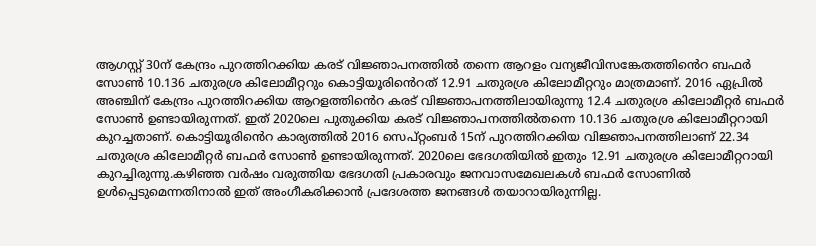ആഗസ്റ്റ് 30ന് കേന്ദ്രം പുറത്തിറക്കിയ കരട് വിജ്ഞാപനത്തിൽ തന്നെ ആറളം വന്യജീവിസങ്കേതത്തിൻെറ ബഫർ സോൺ 10.136 ചതുരശ്ര കിലോമീറ്ററും കൊട്ടിയൂരിൻെറത് 12.91 ചതുരശ്ര കിലോമീറ്ററും മാത്രമാണ്. 2016 ഏപ്രിൽ അഞ്ചിന് കേന്ദ്രം പുറത്തിറക്കിയ ആറളത്തിൻെറ കരട് വിജ്ഞാപനത്തിലായിരുന്നു 12.4 ചതുരശ്ര കിലോമീറ്റർ ബഫർ സോൺ ഉണ്ടായിരുന്നത്. ഇത് 2020ലെ പുതുക്കിയ കരട് വിജ്ഞാപനത്തിൽതന്നെ 10.136 ചതുരശ്ര കിലോമീറ്ററായി കുറച്ചതാണ്. കൊട്ടിയൂരിൻെറ കാര്യത്തിൽ 2016 സെപ്റ്റംബർ 15ന് പുറത്തിറക്കിയ വിജ്ഞാപനത്തിലാണ് 22.34 ചതുരശ്ര കിലോമീറ്റർ ബഫർ സോൺ ഉണ്ടായിരുന്നത്. 2020ലെ ഭേദഗതിയിൽ ഇതും 12.91 ചതുരശ്ര കിലോമീറ്ററായി കുറച്ചിരുന്നു.കഴിഞ്ഞ വർഷം വരുത്തിയ ഭേദഗതി പ്രകാരവും ജനവാസമേഖലകൾ ബഫർ സോണിൽ ഉൾപ്പെടുമെന്നതിനാൽ ഇത് അംഗീകരിക്കാൻ പ്രദേശത്ത ജനങ്ങൾ തയാറായിരുന്നില്ല.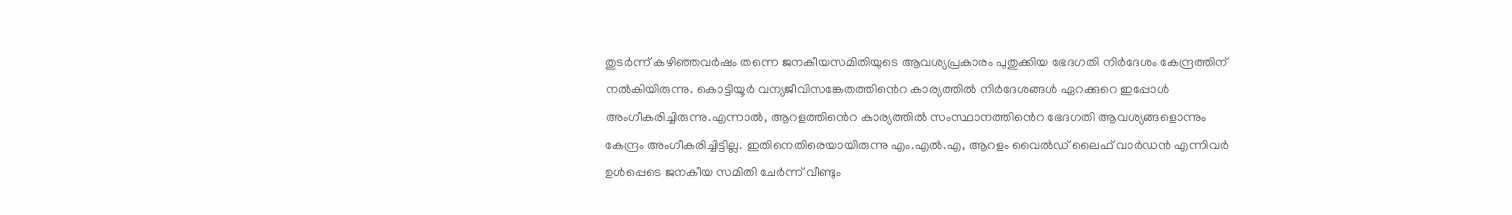തുടർന്ന് കഴിഞ്ഞവർഷം തന്നെ ജനകീയസമിതിയുടെ ആവശ്യപ്രകാരം പുതുക്കിയ ഭേദഗതി നിർദേശം കേന്ദ്രത്തിന് നൽകിയിരുന്നു. കൊട്ടിയൂർ വന്യജീവിസങ്കേതത്തിൻെറ കാര്യത്തിൽ നിർദേശങ്ങൾ ഏറക്കുറെ ഇപ്പോൾ അംഗീകരിച്ചിരുന്നു.എന്നാൽ, ആറളത്തിൻെറ കാര്യത്തിൽ സംസ്ഥാനത്തിൻെറ ഭേദഗതി ആവശ്യങ്ങളൊന്നും കേന്ദ്രം അംഗീകരിച്ചിട്ടില്ല. ഇതിനെതിരെയായിരുന്നു എം.എൽ.എ, ആറളം വൈൽഡ് ലൈഫ് വാർഡൻ എന്നിവർ ഉൾപ്പെടെ ജനകീയ സമിതി ചേർന്ന് വീണ്ടും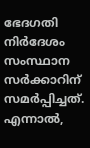ഭേദഗതി നിർദേശം സംസ്ഥാന സർക്കാറിന് സമർപ്പിച്ചത്. എന്നാൽ,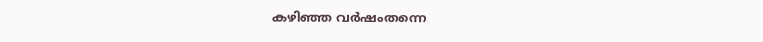കഴിഞ്ഞ വർഷംതന്നെ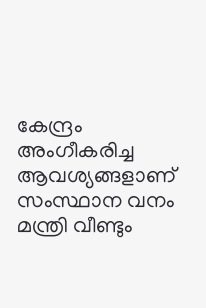കേന്ദ്രം അംഗീകരിച്ച ആവശ്യങ്ങളാണ് സംസ്ഥാന വനം മന്ത്രി വീണ്ടും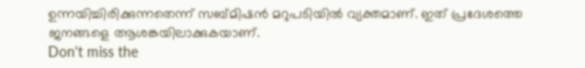ഉന്നയിച്ചിരിക്കുന്നതെന്ന് സബ്മിഷൻ മറുപടിയിൽ വ്യക്തമാണ്. ഇത് പ്രദേശത്തെ ജനങ്ങളെ ആശങ്കയിലാക്കുകയാണ്.
Don't miss the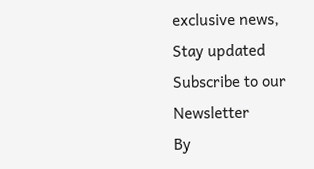exclusive news, Stay updated
Subscribe to our Newsletter
By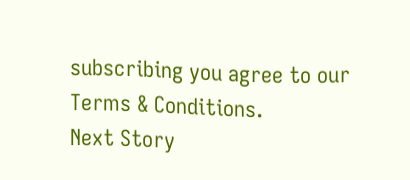subscribing you agree to our Terms & Conditions.
Next Story